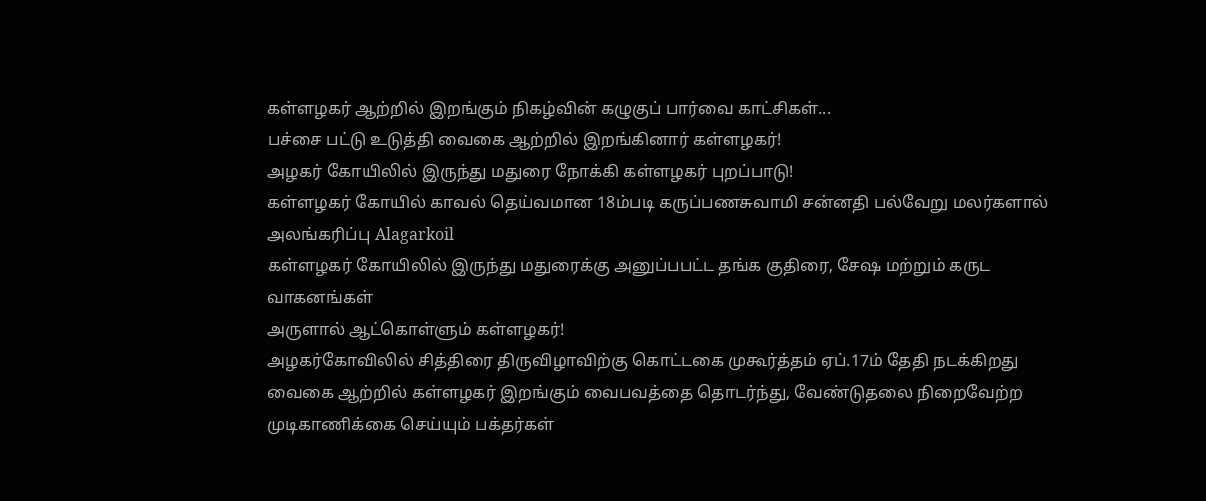கள்ளழகர் ஆற்றில் இறங்கும் நிகழ்வின் கழுகுப் பார்வை காட்சிகள்...
பச்சை பட்டு உடுத்தி வைகை ஆற்றில் இறங்கினார் கள்ளழகர்!
அழகர் கோயிலில் இருந்து மதுரை நோக்கி கள்ளழகர் புறப்பாடு!
கள்ளழகர் கோயில் காவல் தெய்வமான 18ம்படி கருப்பணசுவாமி சன்னதி பல்வேறு மலர்களால் அலங்கரிப்பு Alagarkoil
கள்ளழகர் கோயிலில் இருந்து மதுரைக்கு அனுப்பபட்ட தங்க குதிரை, சேஷ மற்றும் கருட வாகனங்கள்
அருளால் ஆட்கொள்ளும் கள்ளழகர்!
அழகர்கோவிலில் சித்திரை திருவிழாவிற்கு கொட்டகை முகூர்த்தம் ஏப்.17ம் தேதி நடக்கிறது
வைகை ஆற்றில் கள்ளழகர் இறங்கும் வைபவத்தை தொடர்ந்து, வேண்டுதலை நிறைவேற்ற முடிகாணிக்கை செய்யும் பக்தர்கள்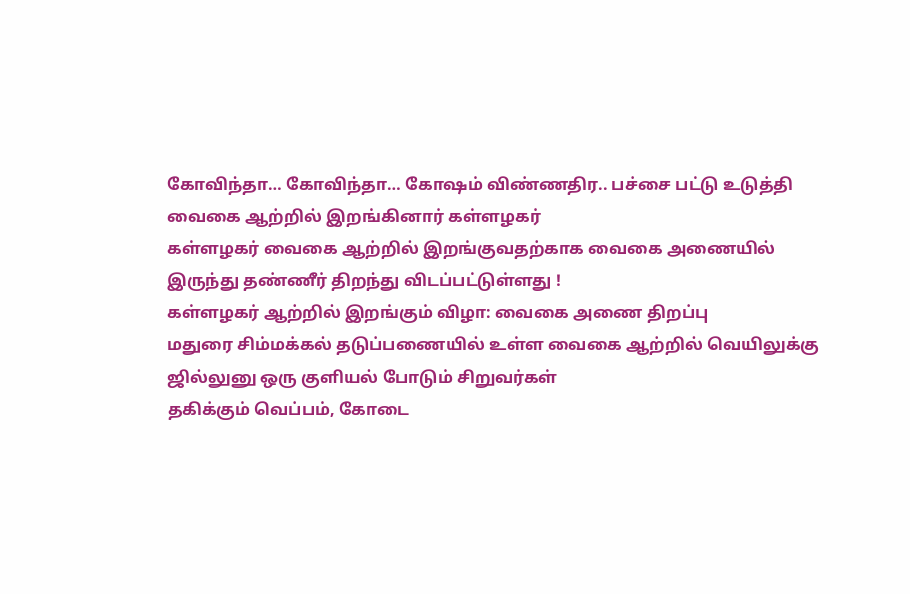கோவிந்தா… கோவிந்தா… கோஷம் விண்ணதிர.. பச்சை பட்டு உடுத்தி வைகை ஆற்றில் இறங்கினார் கள்ளழகர்
கள்ளழகர் வைகை ஆற்றில் இறங்குவதற்காக வைகை அணையில் இருந்து தண்ணீர் திறந்து விடப்பட்டுள்ளது !
கள்ளழகர் ஆற்றில் இறங்கும் விழா: வைகை அணை திறப்பு
மதுரை சிம்மக்கல் தடுப்பணையில் உள்ள வைகை ஆற்றில் வெயிலுக்கு ஜில்லுனு ஒரு குளியல் போடும் சிறுவர்கள்
தகிக்கும் வெப்பம், கோடை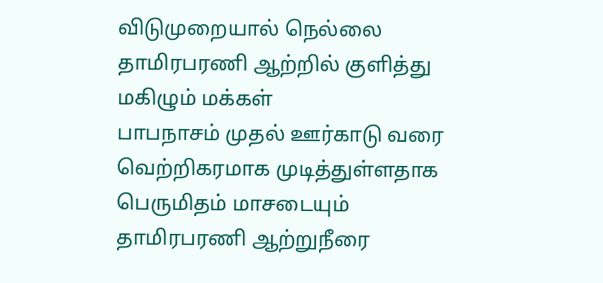விடுமுறையால் நெல்லை தாமிரபரணி ஆற்றில் குளித்து மகிழும் மக்கள்
பாபநாசம் முதல் ஊர்காடு வரை வெற்றிகரமாக முடித்துள்ளதாக பெருமிதம் மாசடையும் தாமிரபரணி ஆற்றுநீரை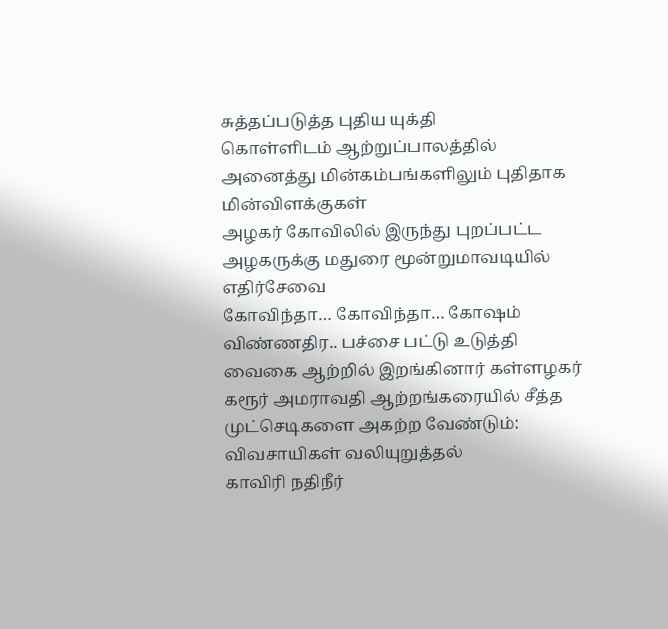சுத்தப்படுத்த புதிய யுக்தி
கொள்ளிடம் ஆற்றுப்பாலத்தில் அனைத்து மின்கம்பங்களிலும் புதிதாக மின்விளக்குகள்
அழகர் கோவிலில் இருந்து புறப்பட்ட அழகருக்கு மதுரை மூன்றுமாவடியில் எதிர்சேவை
கோவிந்தா… கோவிந்தா… கோஷம் விண்ணதிர.. பச்சை பட்டு உடுத்தி வைகை ஆற்றில் இறங்கினார் கள்ளழகர்
கரூர் அமராவதி ஆற்றங்கரையில் சீத்த முட்செடிகளை அகற்ற வேண்டும்: விவசாயிகள் வலியுறுத்தல்
காவிரி நதிநீர்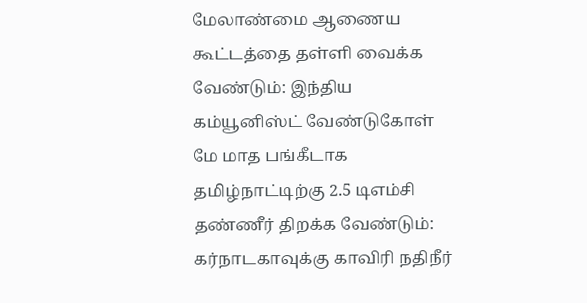மேலாண்மை ஆணைய கூட்டத்தை தள்ளி வைக்க வேண்டும்: இந்திய கம்யூனிஸ்ட் வேண்டுகோள்
மே மாத பங்கீடாக தமிழ்நாட்டிற்கு 2.5 டிஎம்சி தண்ணீர் திறக்க வேண்டும்: கர்நாடகாவுக்கு காவிரி நதிநீர்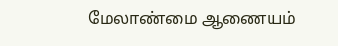மேலாண்மை ஆணையம்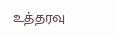உத்தரவு